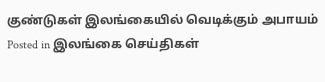குண்டுகள் இலங்கையில் வெடிக்கும் அபாயம்
Posted in இலங்கை செய்திகள்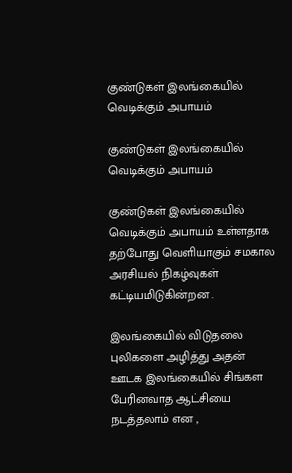குண்டுகள் இலங்கையில் வெடிக்கும் அபாயம்

குண்டுகள் இலங்கையில் வெடிக்கும் அபாயம்

குண்டுகள் இலங்கையில் வெடிக்கும் அபாயம் உள்ளதாக தற்போது வெளியாகும் சமகால அரசியல் நிகழ்வுகள் கட்டியமிடுகின்றன .

இலங்கையில் விடுதலை புலிகளை அழித்து அதன் ஊடக இலங்கையில் சிங்கள பேரினவாத ஆட்சியை நடத்தலாம் என ,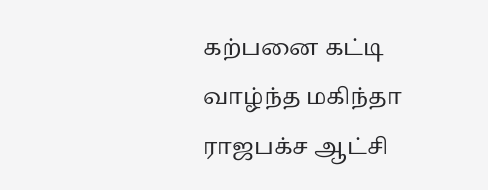கற்பனை கட்டி வாழ்ந்த மகிந்தா ராஜபக்ச ஆட்சி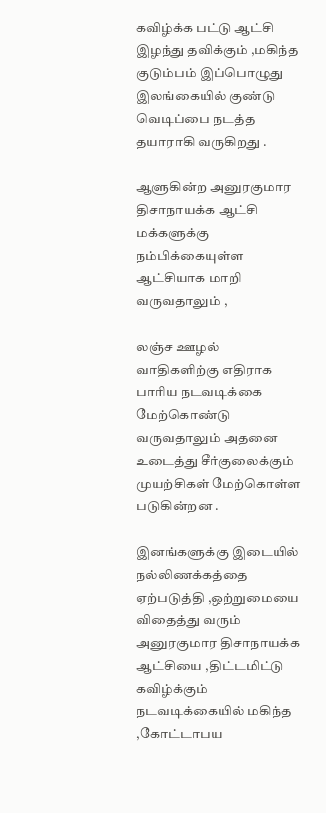கவிழ்க்க பட்டு ஆட்சி இழந்து தவிக்கும் ,மகிந்த குடும்பம் இப்பொழுது இலங்கையில் குண்டு வெடிப்பை நடத்த தயாராகி வருகிறது .

ஆளுகின்ற அனுரகுமார திசாநாயக்க ஆட்சி மக்களுக்கு நம்பிக்கையுள்ள ஆட்சியாக மாறி வருவதாலும் ,

லஞ்ச ஊழல் வாதிகளிற்கு எதிராக பாரிய நடவடிக்கை மேற்கொண்டு வருவதாலும் அதனை உடைத்து சீர்குலைக்கும் முயற்சிகள் மேற்கொள்ள படுகின்றன .

இனங்களுக்கு இடையில் நல்லிணக்கத்தை ஏற்படுத்தி ,ஒற்றுமையை விதைத்து வரும் அனுரகுமார திசாநாயக்க ஆட்சியை ,திட்டமிட்டு கவிழ்க்கும் நடவடிக்கையில் மகிந்த ,கோட்டாபய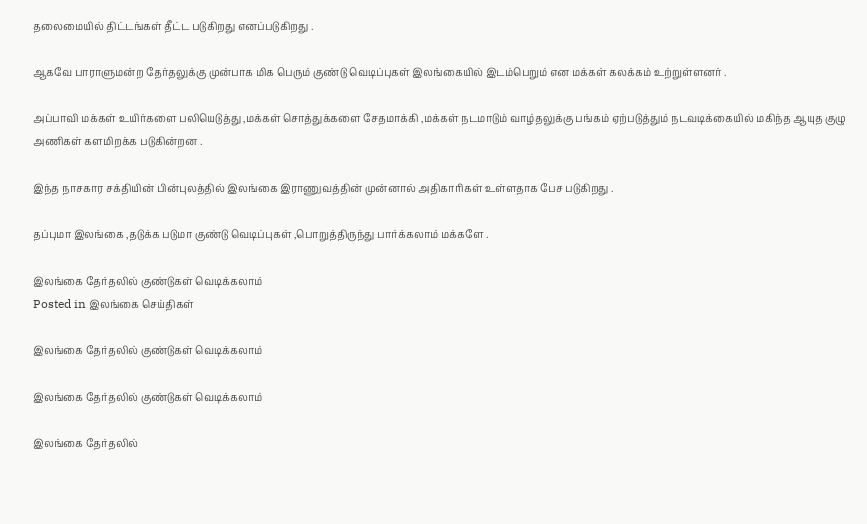தலைமையில் திட்டங்கள் தீட்ட படுகிறது எனப்படுகிறது .

ஆகவே பாராளுமன்ற தேர்தலுக்கு முன்பாக மிக பெரும் குண்டு வெடிப்புகள் இலங்கையில் இடம்பெறும் என மக்கள் கலக்கம் உற்றுள்ளனர் .

அப்பாவி மக்கள் உயிர்களை பலியெடுத்து ,மக்கள் சொத்துக்களை சேதமாக்கி ,மக்கள் நடமாடும் வாழ்தலுக்கு பங்கம் ஏற்படுத்தும் நடவடிக்கையில் மகிந்த ஆயுத குழு அணிகள் களமிறக்க படுகின்றன .

இந்த நாசகார சக்தியின் பின்புலத்தில் இலங்கை இராணுவத்தின் முன்னால் அதிகாரிகள் உள்ளதாக பேச படுகிறது .

தப்புமா இலங்கை ,தடுக்க படுமா குண்டு வெடிப்புகள் ,பொறுத்திருந்து பார்க்கலாம் மக்களே .

இலங்கை தேர்தலில் குண்டுகள் வெடிக்கலாம்
Posted in இலங்கை செய்திகள்

இலங்கை தேர்தலில் குண்டுகள் வெடிக்கலாம்

இலங்கை தேர்தலில் குண்டுகள் வெடிக்கலாம்

இலங்கை தேர்தலில்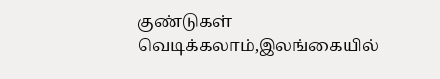குண்டுகள் வெடிக்கலாம்,இலங்கையில்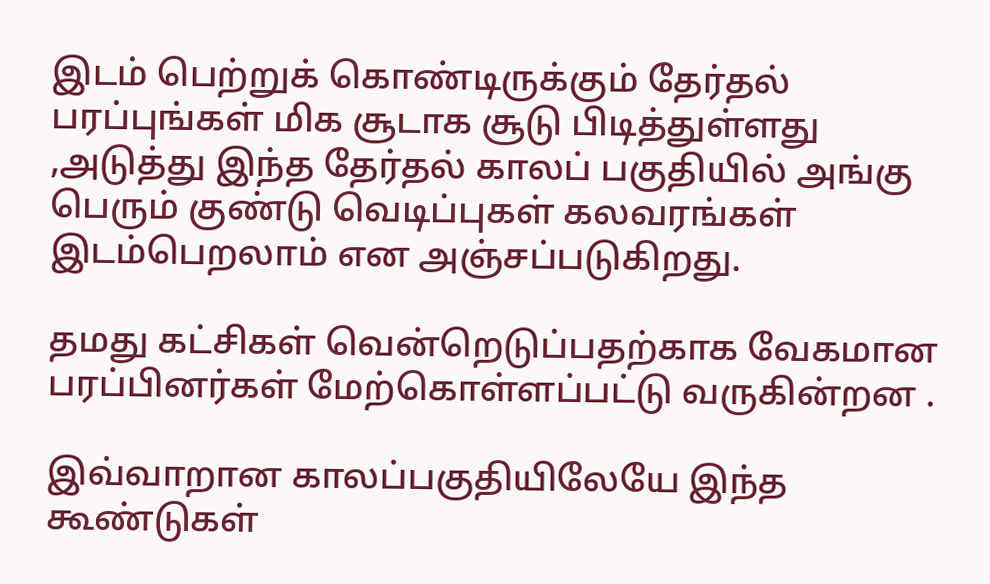இடம் பெற்றுக் கொண்டிருக்கும் தேர்தல் பரப்புங்கள் மிக சூடாக சூடு பிடித்துள்ளது ,அடுத்து இந்த தேர்தல் காலப் பகுதியில் அங்கு பெரும் குண்டு வெடிப்புகள் கலவரங்கள் இடம்பெறலாம் என அஞ்சப்படுகிறது.

தமது கட்சிகள் வென்றெடுப்பதற்காக வேகமான பரப்பினர்கள் மேற்கொள்ளப்பட்டு வருகின்றன .

இவ்வாறான காலப்பகுதியிலேயே இந்த கூண்டுகள்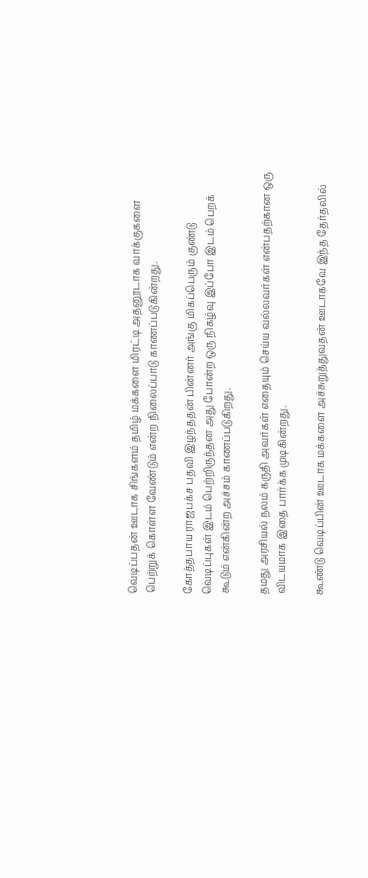வெடிப்பதன் ஊடாக சிங்களம் தமிழ் மக்களை மிரட்டி அதனூடாக வாக்குகளை பெற்றுக் கொள்ள வேண்டும் என்ற நிலைப்பாடு காணப்படுகின்றது.

கோத்தபாய ராஜபக்ச பதவி இழந்ததன் பின்னர் அங்கு மிகப்பெரும் குண்டு வெடிப்புகள் இடம் பெற்றிருந்தன அது போன்ற ஒரு நிகழ்வு இப்போ இடம் பெறக் கூடும் என்கின்ற அச்சம் காணப்படுகிறது.

தமது அரசியல் நலம் கருதி அவர்கள் எதையும் செய்ய வல்லவர்கள் என்பதற்கான ஒரு விடயமாக இதை பார்க்க முடிகின்றது.

கூண்டு வெடிப்பின் ஊடாக மக்களை அச்சுறுத்துவதன் ஊடாகவே இந்த தேர்தலில்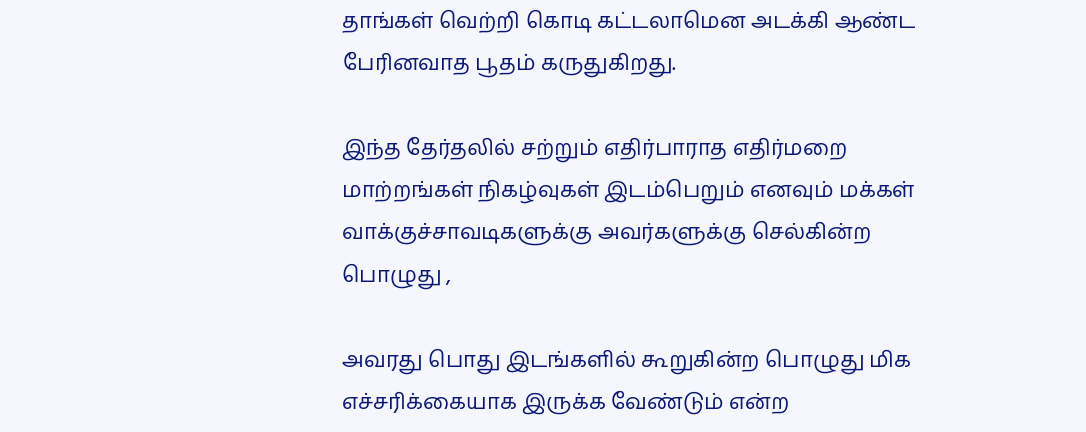தாங்கள் வெற்றி கொடி கட்டலாமென அடக்கி ஆண்ட பேரினவாத பூதம் கருதுகிறது.

இந்த தேர்தலில் சற்றும் எதிர்பாராத எதிர்மறை மாற்றங்கள் நிகழ்வுகள் இடம்பெறும் எனவும் மக்கள் வாக்குச்சாவடிகளுக்கு அவர்களுக்கு செல்கின்ற பொழுது ,

அவரது பொது இடங்களில் கூறுகின்ற பொழுது மிக எச்சரிக்கையாக இருக்க வேண்டும் என்ற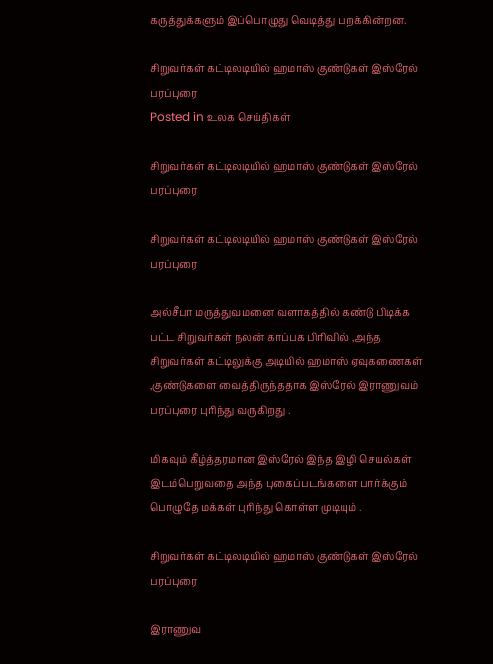கருத்துக்களும் இப்பொழுது வெடித்து பறக்கின்றன.

சிறுவர்கள் கட்டிலடியில் ஹமாஸ் குண்டுகள் இஸ்ரேல் பரப்புரை
Posted in உலக செய்திகள்

சிறுவர்கள் கட்டிலடியில் ஹமாஸ் குண்டுகள் இஸ்ரேல் பரப்புரை

சிறுவர்கள் கட்டிலடியில் ஹமாஸ் குண்டுகள் இஸ்ரேல் பரப்புரை

அல்சீபா மருத்துவமனை வளாகத்தில் கண்டு பிடிக்க பட்ட சிறுவர்கள் நலன் காப்பக பிரிவில் ,அந்த சிறுவர்கள் கட்டிலுக்கு அடியில் ஹமாஸ் ஏவுகணைகள் ,குண்டுகளை வைத்திருந்ததாக இஸ்ரேல் இராணுவம் பரப்புரை புரிந்து வருகிறது .

மிகவும் கீழ்த்தரமான இஸ்ரேல் இந்த இழி செயல்கள் இடம்பெறுவதை அந்த புகைப்படங்களை பார்க்கும் பொழுதே மக்கள் புரிந்து கொள்ள முடியும் .

சிறுவர்கள் கட்டிலடியில் ஹமாஸ் குண்டுகள் இஸ்ரேல் பரப்புரை

இராணுவ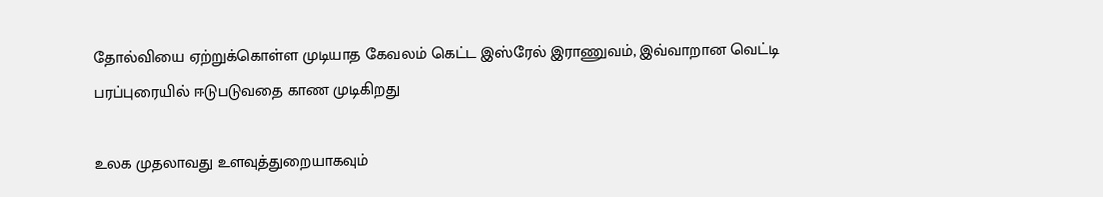தோல்வியை ஏற்றுக்கொள்ள முடியாத கேவலம் கெட்ட இஸ்ரேல் இராணுவம், இவ்வாறான வெட்டி பரப்புரையில் ஈடுபடுவதை காண முடிகிறது

உலக முதலாவது உளவுத்துறையாகவும்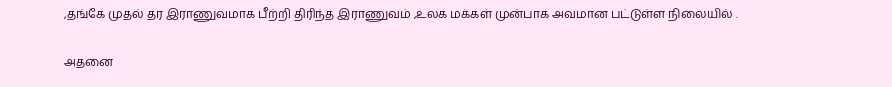,தங்கே முதல் தர இராணுவமாக பீற்றி திரிந்த இராணுவம் ,உலக மக்கள் முன்பாக அவமான பட்டுள்ள நிலையில் .

அதனை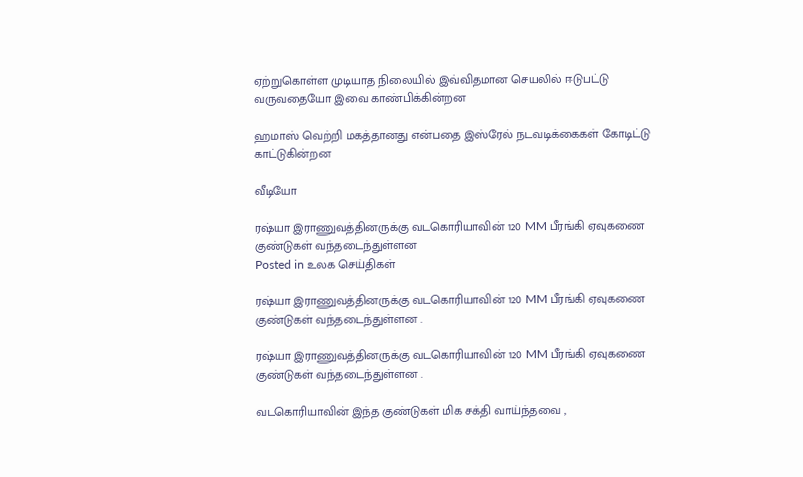ஏற்றுகொள்ள முடியாத நிலையில் இவ்விதமான செயலில் ஈடுபட்டு வருவதையோ இவை காண்பிக்கின்றன

ஹமாஸ் வெற்றி மகத்தானது என்பதை இஸ்ரேல் நடவடிக்கைகள் கோடிட்டு காட்டுகின்றன

வீடியோ

ரஷ்யா இராணுவத்தினருக்கு வடகொரியாவின் 120 MM பீரங்கி ஏவுகணை குண்டுகள் வந்தடைந்துள்ளன
Posted in உலக செய்திகள்

ரஷ்யா இராணுவத்தினருக்கு வடகொரியாவின் 120 MM பீரங்கி ஏவுகணை குண்டுகள் வந்தடைந்துள்ளன .

ரஷ்யா இராணுவத்தினருக்கு வடகொரியாவின் 120 MM பீரங்கி ஏவுகணை குண்டுகள் வந்தடைந்துள்ளன .

வடகொரியாவின் இந்த குண்டுகள் மிக சக்தி வாய்ந்தவை ,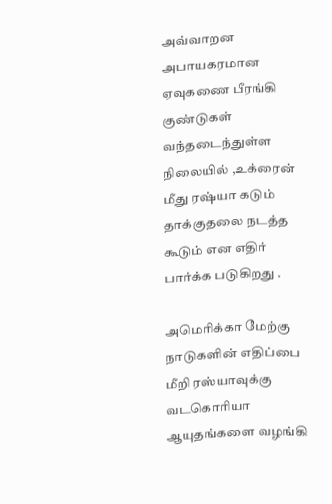அவ்வாறன அபாயகரமான ஏவுகணை பீரங்கி குண்டுகள் வந்தடைந்துள்ள நிலையில் ,உக்ரைன் மீது ரஷ்யா கடும்
தாக்குதலை நடத்த கூடும் என எதிர் பார்க்க படுகிறது .

அமெரிக்கா மேற்கு நாடுகளின் எதிப்பை மீறி ரஸ்யாவுக்கு வடகொரியா
ஆயுதங்களை வழங்கி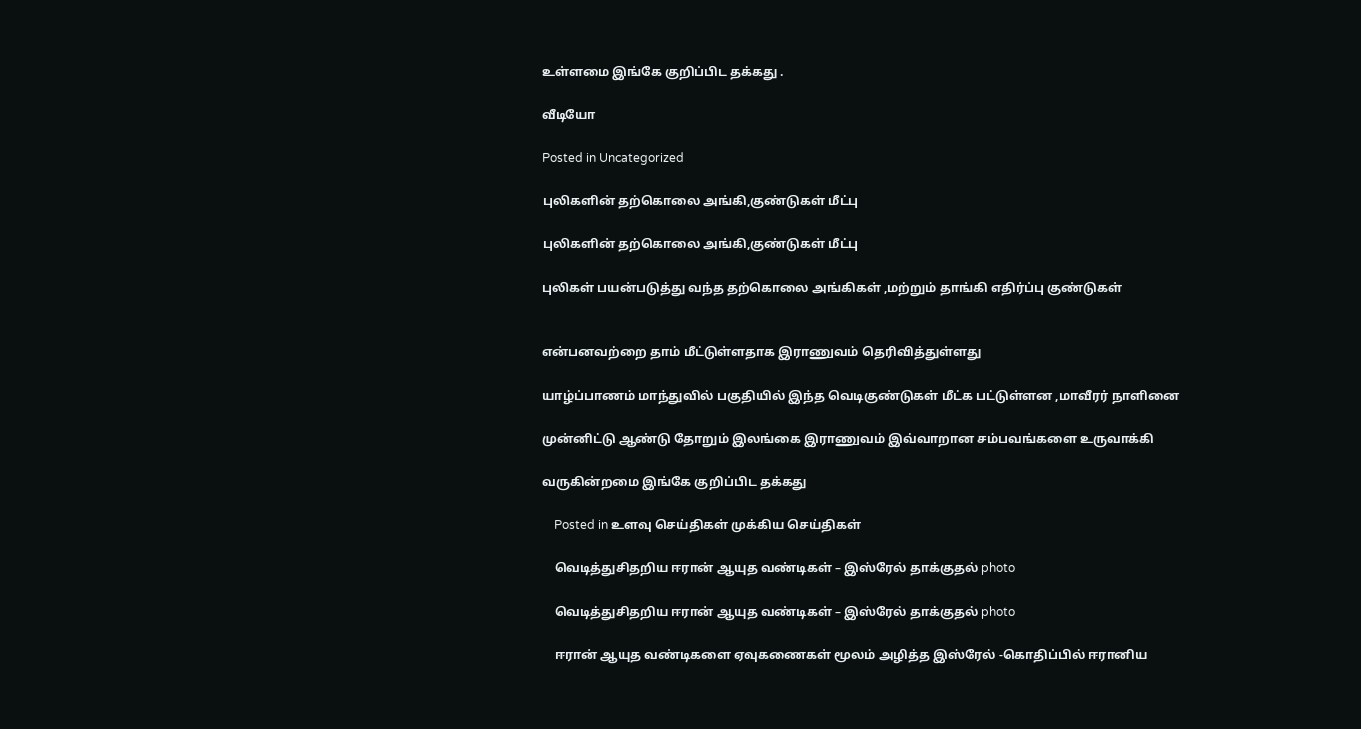உள்ளமை இங்கே குறிப்பிட தக்கது .

வீடியோ

Posted in Uncategorized

புலிகளின் தற்கொலை அங்கி,குண்டுகள் மீட்பு

புலிகளின் தற்கொலை அங்கி,குண்டுகள் மீட்பு

புலிகள் பயன்படுத்து வந்த தற்கொலை அங்கிகள் ,மற்றும் தாங்கி எதிர்ப்பு குண்டுகள்


என்பனவற்றை தாம் மீட்டுள்ளதாக இராணுவம் தெரிவித்துள்ளது

யாழ்ப்பாணம் மாந்துவில் பகுதியில் இந்த வெடிகுண்டுகள் மீட்க பட்டுள்ளன ,மாவீரர் நாளினை

முன்னிட்டு ஆண்டு தோறும் இலங்கை இராணுவம் இவ்வாறான சம்பவங்களை உருவாக்கி

வருகின்றமை இங்கே குறிப்பிட தக்கது

    Posted in உளவு செய்திகள் முக்கிய செய்திகள்

    வெடித்துசிதறிய ஈரான் ஆயுத வண்டிகள் – இஸ்ரேல் தாக்குதல் photo

    வெடித்துசிதறிய ஈரான் ஆயுத வண்டிகள் – இஸ்ரேல் தாக்குதல் photo

    ஈரான் ஆயுத வண்டிகளை ஏவுகணைகள் மூலம் அழித்த இஸ்ரேல் -கொதிப்பில் ஈரானிய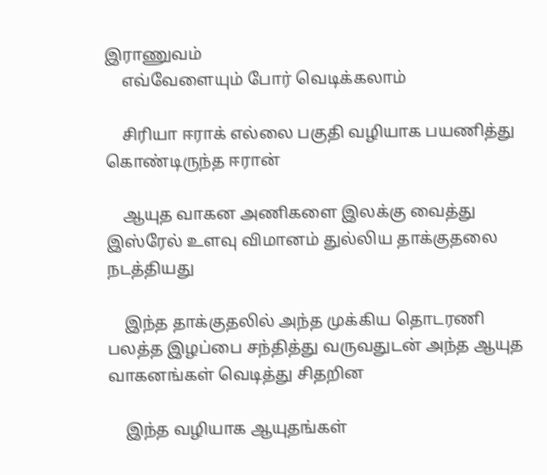இராணுவம்
    எவ்வேளையும் போர் வெடிக்கலாம்

    சிரியா ஈராக் எல்லை பகுதி வழியாக பயணித்து கொண்டிருந்த ஈரான்

    ஆயுத வாகன அணிகளை இலக்கு வைத்து இஸ்ரேல் உளவு விமானம் துல்லிய தாக்குதலை நடத்தியது

    இந்த தாக்குதலில் அந்த முக்கிய தொடரணி பலத்த இழப்பை சந்தித்து வருவதுடன் அந்த ஆயுத வாகனங்கள் வெடித்து சிதறின

    இந்த வழியாக ஆயுதங்கள்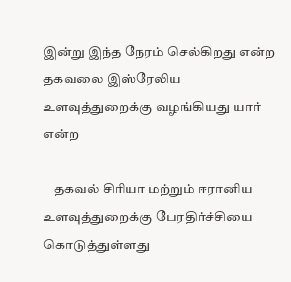இன்று இந்த நேரம் செல்கிறது என்ற தகவலை இஸ்ரேலிய உளவுத்துறைக்கு வழங்கியது யார் என்ற

    தகவல் சிரியா மற்றும் ஈரானிய உளவுத்துறைக்கு பேரதிர்ச்சியை கொடுத்துள்ளது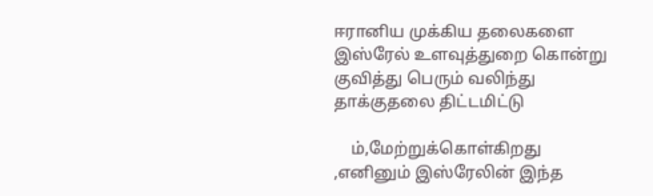ஈரானிய முக்கிய தலைகளை இஸ்ரேல் உளவுத்துறை கொன்று குவித்து பெரும் வலிந்து தாக்குதலை திட்டமிட்டு

    ம்,மேற்றுக்கொள்கிறது ,எனினும் இஸ்ரேலின் இந்த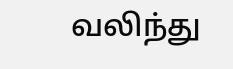வலிந்து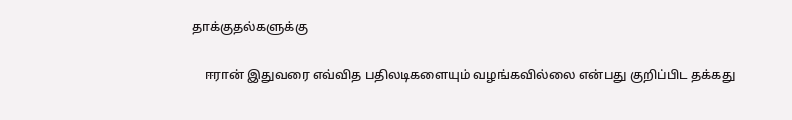தாக்குதல்களுக்கு

    ஈரான் இதுவரை எவ்வித பதிலடிகளையும் வழங்கவில்லை என்பது குறிப்பிட தக்கது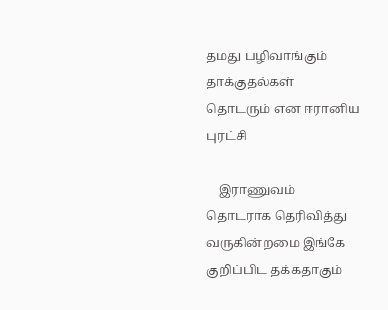தமது பழிவாங்கும் தாக்குதல்கள் தொடரும் என ஈரானிய புரட்சி

    இராணுவம் தொடராக தெரிவித்து வருகின்றமை இங்கே குறிப்பிட தக்கதாகும்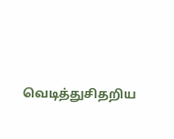வெடித்துசிதறிய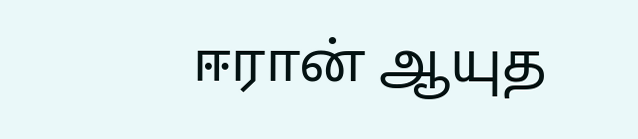ஈரான் ஆயுத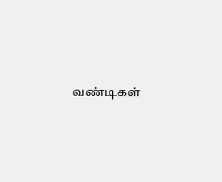வண்டிகள்